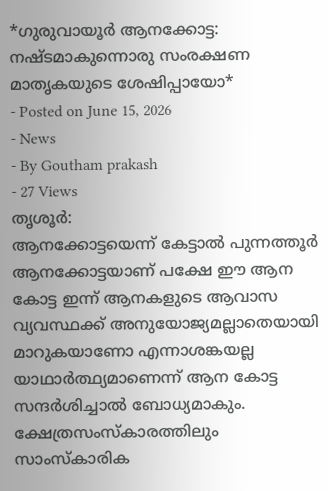*ഗുരുവായൂർ ആനക്കോട്ട: നഷ്ടമാകുന്നൊരു സംരക്ഷണ മാതൃകയുടെ ശേഷിപ്പായോ*
- Posted on June 15, 2026
- News
- By Goutham prakash
- 27 Views
തൃശൂർ:
ആനക്കോട്ടയെന്ന് കേട്ടാൽ പുന്നത്തൂർ ആനക്കോട്ടയാണ് പക്ഷേ ഈ ആന കോട്ട ഇന്ന് ആനകളുടെ ആവാസ വ്യവസ്ഥക്ക് അനുയോജ്യമല്ലാതെയായി മാറുകയാണോ എന്നാശങ്കയല്ല യാഥാർത്ഥ്യമാണെന്ന് ആന കോട്ട സന്ദർശിച്ചാൽ ബോധ്യമാകും. ക്ഷേത്രസംസ്കാരത്തിലും സാംസ്കാരിക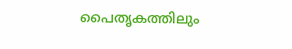പൈതൃകത്തിലും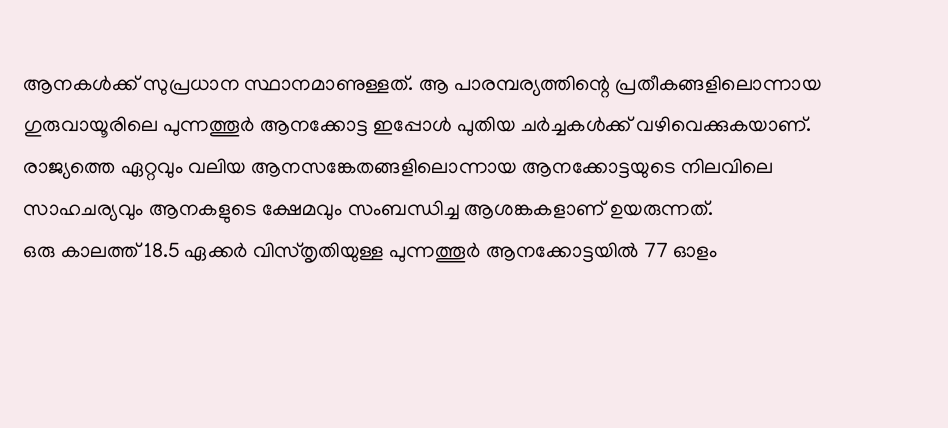ആനകൾക്ക് സുപ്രധാന സ്ഥാനമാണുള്ളത്. ആ പാരമ്പര്യത്തിന്റെ പ്രതീകങ്ങളിലൊന്നായ ഗുരുവായൂരിലെ പുന്നത്തൂർ ആനക്കോട്ട ഇപ്പോൾ പുതിയ ചർച്ചകൾക്ക് വഴിവെക്കുകയാണ്. രാജ്യത്തെ ഏറ്റവും വലിയ ആനസങ്കേതങ്ങളിലൊന്നായ ആനക്കോട്ടയുടെ നിലവിലെ സാഹചര്യവും ആനകളുടെ ക്ഷേമവും സംബന്ധിച്ച ആശങ്കകളാണ് ഉയരുന്നത്.
ഒരു കാലത്ത് 18.5 ഏക്കർ വിസ്തൃതിയുള്ള പുന്നത്തൂർ ആനക്കോട്ടയിൽ 77 ഓളം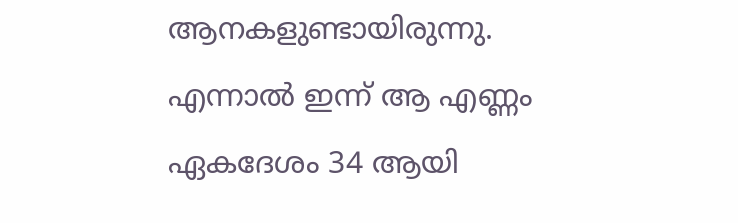ആനകളുണ്ടായിരുന്നു. എന്നാൽ ഇന്ന് ആ എണ്ണം ഏകദേശം 34 ആയി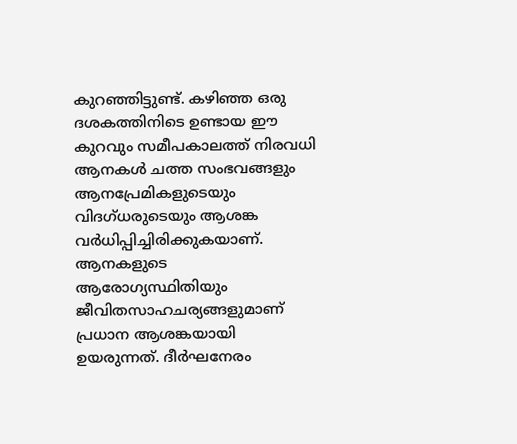കുറഞ്ഞിട്ടുണ്ട്. കഴിഞ്ഞ ഒരു ദശകത്തിനിടെ ഉണ്ടായ ഈ കുറവും സമീപകാലത്ത് നിരവധി ആനകൾ ചത്ത സംഭവങ്ങളും ആനപ്രേമികളുടെയും വിദഗ്ധരുടെയും ആശങ്ക വർധിപ്പിച്ചിരിക്കുകയാണ്.
ആനകളുടെ ആരോഗ്യസ്ഥിതിയും ജീവിതസാഹചര്യങ്ങളുമാണ് പ്രധാന ആശങ്കയായി ഉയരുന്നത്. ദീർഘനേരം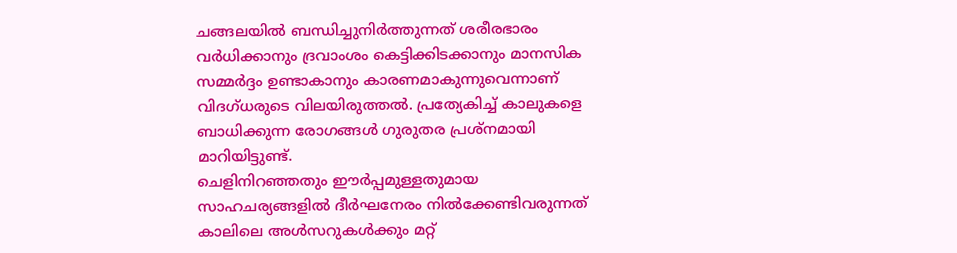ചങ്ങലയിൽ ബന്ധിച്ചുനിർത്തുന്നത് ശരീരഭാരം വർധിക്കാനും ദ്രവാംശം കെട്ടിക്കിടക്കാനും മാനസിക സമ്മർദ്ദം ഉണ്ടാകാനും കാരണമാകുന്നുവെന്നാണ് വിദഗ്ധരുടെ വിലയിരുത്തൽ. പ്രത്യേകിച്ച് കാലുകളെ ബാധിക്കുന്ന രോഗങ്ങൾ ഗുരുതര പ്രശ്നമായി മാറിയിട്ടുണ്ട്.
ചെളിനിറഞ്ഞതും ഈർപ്പമുള്ളതുമായ സാഹചര്യങ്ങളിൽ ദീർഘനേരം നിൽക്കേണ്ടിവരുന്നത് കാലിലെ അൾസറുകൾക്കും മറ്റ്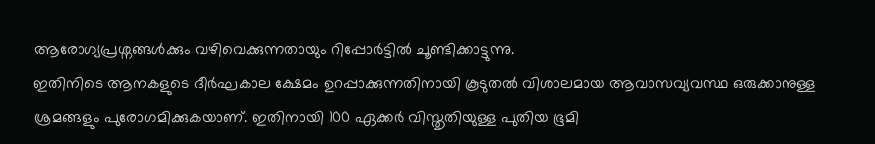ആരോഗ്യപ്രശ്നങ്ങൾക്കും വഴിവെക്കുന്നതായും റിപ്പോർട്ടിൽ ചൂണ്ടിക്കാട്ടുന്നു.
ഇതിനിടെ ആനകളുടെ ദീർഘകാല ക്ഷേമം ഉറപ്പാക്കുന്നതിനായി കൂടുതൽ വിശാലമായ ആവാസവ്യവസ്ഥ ഒരുക്കാനുള്ള ശ്രമങ്ങളും പുരോഗമിക്കുകയാണ്. ഇതിനായി 100 ഏക്കർ വിസ്തൃതിയുള്ള പുതിയ ഭൂമി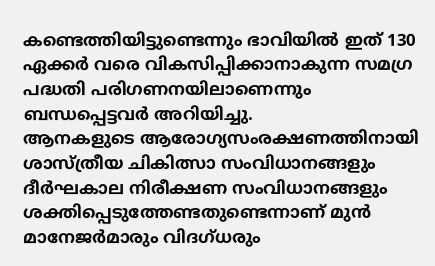കണ്ടെത്തിയിട്ടുണ്ടെന്നും ഭാവിയിൽ ഇത് 130 ഏക്കർ വരെ വികസിപ്പിക്കാനാകുന്ന സമഗ്ര പദ്ധതി പരിഗണനയിലാണെന്നും ബന്ധപ്പെട്ടവർ അറിയിച്ചു.
ആനകളുടെ ആരോഗ്യസംരക്ഷണത്തിനായി ശാസ്ത്രീയ ചികിത്സാ സംവിധാനങ്ങളും ദീർഘകാല നിരീക്ഷണ സംവിധാനങ്ങളും ശക്തിപ്പെടുത്തേണ്ടതുണ്ടെന്നാണ് മുൻ മാനേജർമാരും വിദഗ്ധരും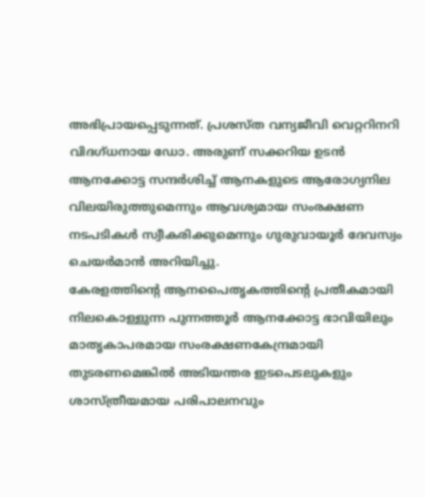അഭിപ്രായപ്പെടുന്നത്. പ്രശസ്ത വന്യജീവി വെറ്ററിനറി വിദഗ്ധനായ ഡോ. അരുണ് സക്കറിയ ഉടൻ ആനക്കോട്ട സന്ദർശിച്ച് ആനകളുടെ ആരോഗ്യനില വിലയിരുത്തുമെന്നും ആവശ്യമായ സംരക്ഷണ നടപടികൾ സ്വീകരിക്കുമെന്നും ഗുരുവായൂർ ദേവസ്വം ചെയർമാൻ അറിയിച്ചു.
കേരളത്തിന്റെ ആനപൈതൃകത്തിന്റെ പ്രതീകമായി നിലകൊള്ളുന്ന പുന്നത്തൂർ ആനക്കോട്ട ഭാവിയിലും മാതൃകാപരമായ സംരക്ഷണകേന്ദ്രമായി തുടരണമെങ്കിൽ അടിയന്തര ഇടപെടലുകളും ശാസ്ത്രീയമായ പരിപാലനവും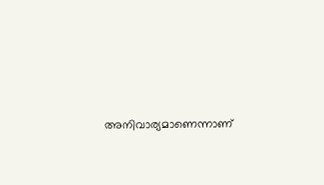അനിവാര്യമാണെന്നാണ്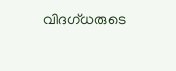വിദഗ്ധരുടെ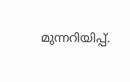മുന്നറിയിപ്പ്.